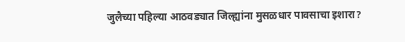जुलैच्या पहिल्या आठवड्यात जिल्ह्यांना मुसळधार पावसाचा इशारा?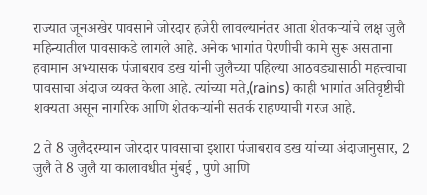राज्यात जूनअखेर पावसाने जोरदार हजेरी लावल्यानंतर आता शेतकऱ्यांचे लक्ष जुलै महिन्यातील पावसाकडे लागले आहे. अनेक भागांत पेरणीची कामे सुरू असताना हवामान अभ्यासक पंजाबराव डख यांनी जुलैच्या पहिल्या आठवड्यासाठी महत्त्वाचा पावसाचा अंदाज व्यक्त केला आहे. त्यांच्या मते,(rains) काही भागांत अतिवृष्टीची शक्यता असून नागरिक आणि शेतकऱ्यांनी सतर्क राहण्याची गरज आहे.

2 ते 8 जुलैदरम्यान जोरदार पावसाचा इशारा पंजाबराव डख यांच्या अंदाजानुसार, 2 जुलै ते 8 जुलै या कालावधीत मुंबई , पुणे आणि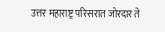उत्तर महाराष्ट्र परिसरात जोरदार ते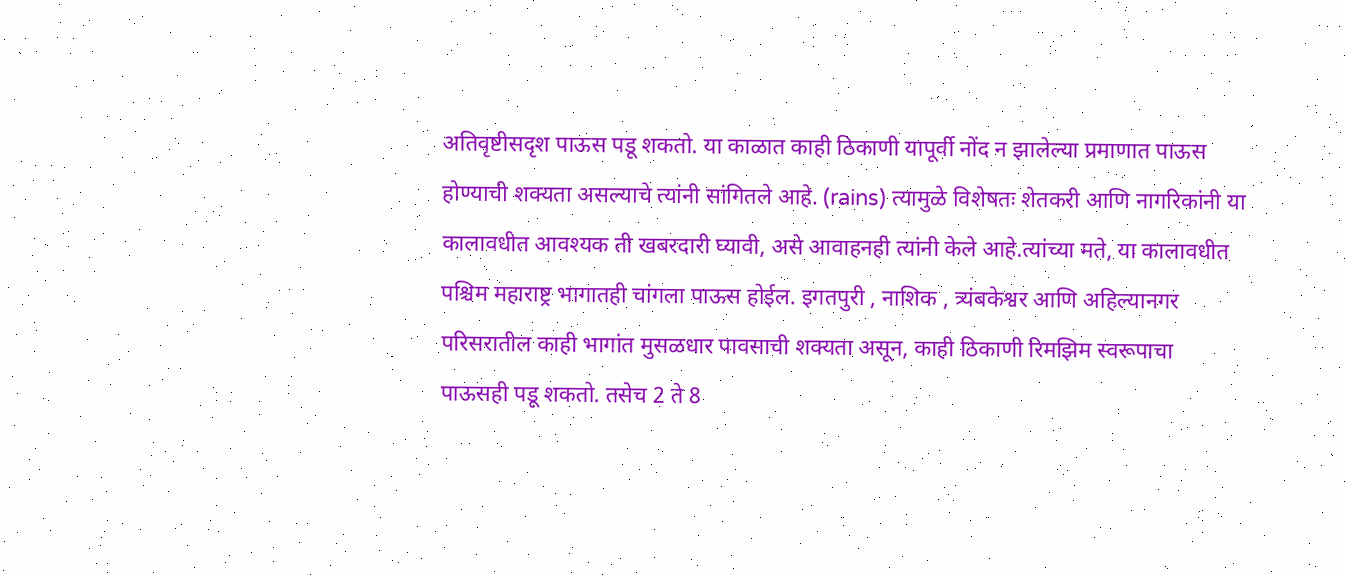अतिवृष्टीसदृश पाऊस पडू शकतो. या काळात काही ठिकाणी यापूर्वी नोंद न झालेल्या प्रमाणात पाऊस होण्याची शक्यता असल्याचे त्यांनी सांगितले आहे. (rains) त्यामुळे विशेषतः शेतकरी आणि नागरिकांनी या कालावधीत आवश्यक ती खबरदारी घ्यावी, असे आवाहनही त्यांनी केले आहे.त्यांच्या मते, या कालावधीत पश्चिम महाराष्ट्र भागातही चांगला पाऊस होईल. इगतपुरी , नाशिक , त्र्यंबकेश्वर आणि अहिल्यानगर परिसरातील काही भागांत मुसळधार पावसाची शक्यता असून, काही ठिकाणी रिमझिम स्वरूपाचा पाऊसही पडू शकतो. तसेच 2 ते 8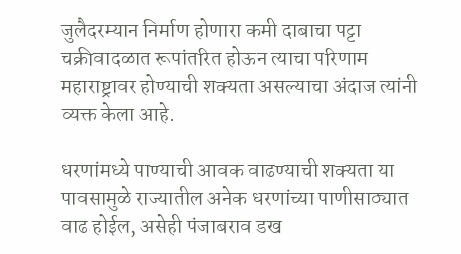जुलैदरम्यान निर्माण होणारा कमी दाबाचा पट्टा चक्रीवादळात रूपांतरित होऊन त्याचा परिणाम महाराष्ट्रावर होण्याची शक्यता असल्याचा अंदाज त्यांनी व्यक्त केला आहे.

धरणांमध्ये पाण्याची आवक वाढण्याची शक्यता या पावसामुळे राज्यातील अनेक धरणांच्या पाणीसाठ्यात वाढ होईल, असेही पंजाबराव डख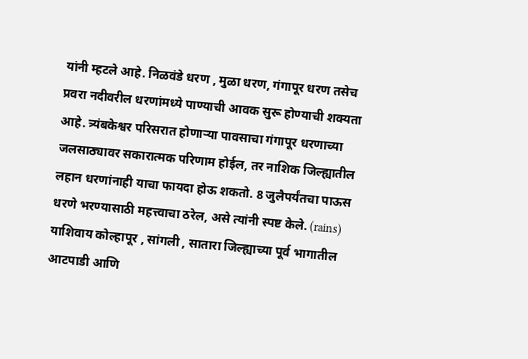यांनी म्हटले आहे. निळवंडे धरण , मुळा धरण, गंगापूर धरण तसेच प्रवरा नदीवरील धरणांमध्ये पाण्याची आवक सुरू होण्याची शक्यता आहे. त्र्यंबकेश्वर परिसरात होणाऱ्या पावसाचा गंगापूर धरणाच्या जलसाठ्यावर सकारात्मक परिणाम होईल, तर नाशिक जिल्ह्यातील लहान धरणांनाही याचा फायदा होऊ शकतो. 8 जुलैपर्यंतचा पाऊस धरणे भरण्यासाठी महत्त्वाचा ठरेल, असे त्यांनी स्पष्ट केले. (rains) याशिवाय कोल्हापूर , सांगली , सातारा जिल्ह्याच्या पूर्व भागातील आटपाडी आणि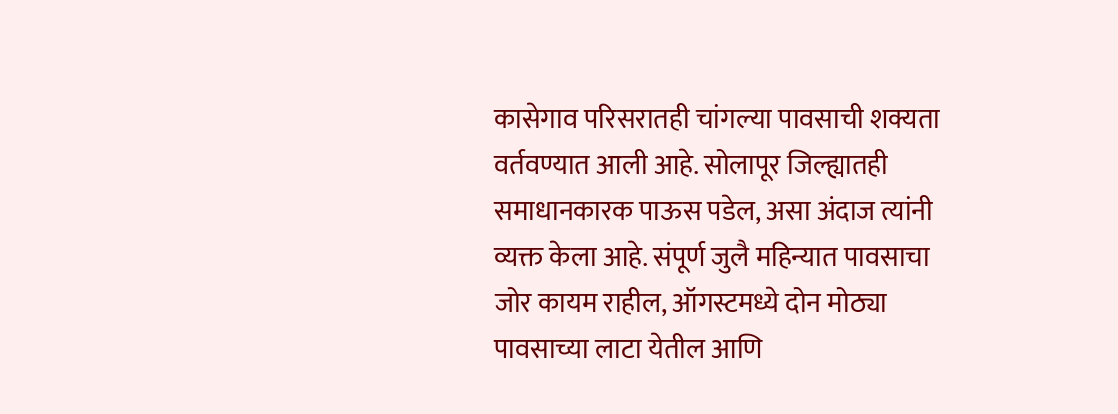कासेगाव परिसरातही चांगल्या पावसाची शक्यता वर्तवण्यात आली आहे. सोलापूर जिल्ह्यातही समाधानकारक पाऊस पडेल, असा अंदाज त्यांनी व्यक्त केला आहे. संपूर्ण जुलै महिन्यात पावसाचा जोर कायम राहील, ऑगस्टमध्ये दोन मोठ्या पावसाच्या लाटा येतील आणि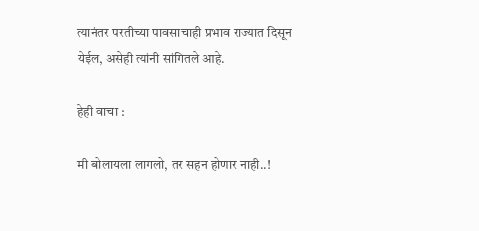त्यानंतर परतीच्या पावसाचाही प्रभाव राज्यात दिसून येईल, असेही त्यांनी सांगितले आहे.

हेही वाचा :

मी बोलायला लागलो, तर सहन होणार नाही..!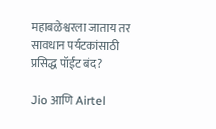महाबळेश्वरला जाताय तर सावधान पर्यटकांसाठी प्रसिद्ध पॉईंट बंद?

Jio आणि Airtel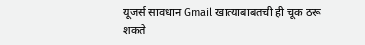यूजर्स सावधान Gmail खात्याबाबतची ही चूक ठरू शकते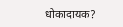धोकादायक?